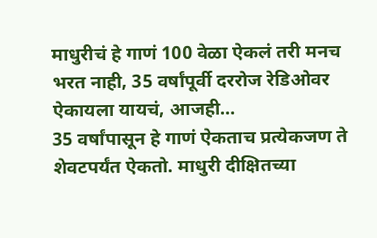माधुरीचं हे गाणं 100 वेळा ऐकलं तरी मनच भरत नाही, 35 वर्षांपूर्वी दररोज रेडिओवर ऐकायला यायचं, आजही…
35 वर्षांपासून हे गाणं ऐकताच प्रत्येकजण ते शेवटपर्यंत ऐकतो. माधुरी दीक्षितच्या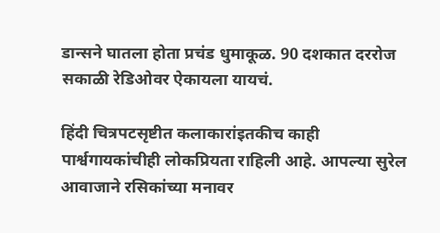डान्सने घातला होता प्रचंड धुमाकूळ. 90 दशकात दररोज सकाळी रेडिओवर ऐकायला यायचं.

हिंदी चित्रपटसृष्टीत कलाकारांइतकीच काही पार्श्वगायकांचीही लोकप्रियता राहिली आहे. आपल्या सुरेल आवाजाने रसिकांच्या मनावर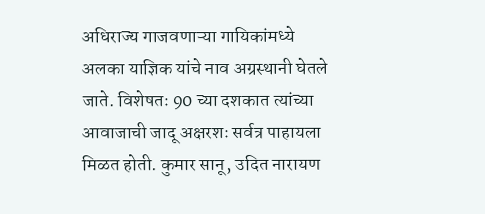अधिराज्य गाजवणाऱ्या गायिकांमध्ये अलका याज्ञिक यांचे नाव अग्रस्थानी घेतले जाते. विशेषतः 90 च्या दशकात त्यांच्या आवाजाची जादू अक्षरशः सर्वत्र पाहायला मिळत होती. कुमार सानू, उदित नारायण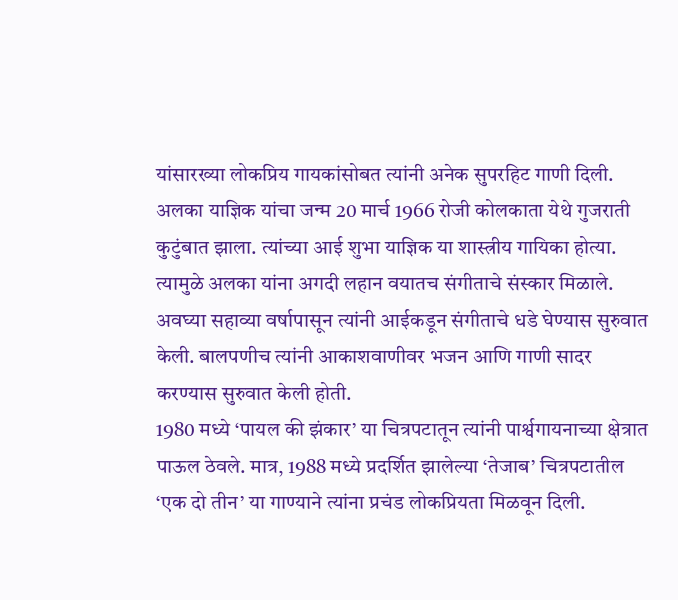यांसारख्या लोकप्रिय गायकांसोबत त्यांनी अनेक सुपरहिट गाणी दिली.
अलका याज्ञिक यांचा जन्म 20 मार्च 1966 रोजी कोलकाता येथे गुजराती कुटुंबात झाला. त्यांच्या आई शुभा याज्ञिक या शास्त्रीय गायिका होत्या. त्यामुळे अलका यांना अगदी लहान वयातच संगीताचे संस्कार मिळाले. अवघ्या सहाव्या वर्षापासून त्यांनी आईकडून संगीताचे धडे घेण्यास सुरुवात केली. बालपणीच त्यांनी आकाशवाणीवर भजन आणि गाणी सादर करण्यास सुरुवात केली होती.
1980 मध्ये ‘पायल की झंकार’ या चित्रपटातून त्यांनी पार्श्वगायनाच्या क्षेत्रात पाऊल ठेवले. मात्र, 1988 मध्ये प्रदर्शित झालेल्या ‘तेजाब’ चित्रपटातील ‘एक दो तीन’ या गाण्याने त्यांना प्रचंड लोकप्रियता मिळवून दिली.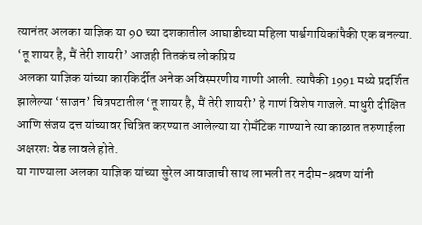त्यानंतर अलका याज्ञिक या 90 च्या दशकातील आघाडीच्या महिला पार्श्वगायिकांपैकी एक बनल्या.
‘तू शायर है, मैं तेरी शायरी’ आजही तितकंच लोकप्रिय
अलका याज्ञिक यांच्या कारकिर्दीत अनेक अविस्मरणीय गाणी आली. त्यापैकी 1991 मध्ये प्रदर्शित झालेल्या ‘साजन’ चित्रपटातील ‘तू शायर है, मैं तेरी शायरी’ हे गाणं विशेष गाजले. माधुरी दीक्षित आणि संजय दत्त यांच्यावर चित्रित करण्यात आलेल्या या रोमँटिक गाण्याने त्या काळात तरुणाईला अक्षरशः वेड लावले होते.
या गाण्याला अलका याज्ञिक यांच्या सुरेल आवाजाची साथ लाभली तर नदीम-श्रवण यांनी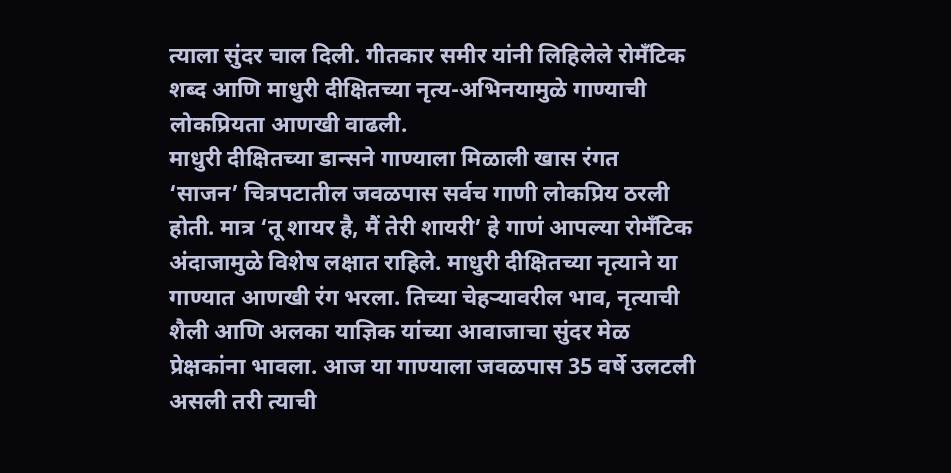त्याला सुंदर चाल दिली. गीतकार समीर यांनी लिहिलेले रोमँटिक शब्द आणि माधुरी दीक्षितच्या नृत्य-अभिनयामुळे गाण्याची लोकप्रियता आणखी वाढली.
माधुरी दीक्षितच्या डान्सने गाण्याला मिळाली खास रंगत
‘साजन’ चित्रपटातील जवळपास सर्वच गाणी लोकप्रिय ठरली होती. मात्र ‘तू शायर है, मैं तेरी शायरी’ हे गाणं आपल्या रोमँटिक अंदाजामुळे विशेष लक्षात राहिले. माधुरी दीक्षितच्या नृत्याने या गाण्यात आणखी रंग भरला. तिच्या चेहऱ्यावरील भाव, नृत्याची शैली आणि अलका याज्ञिक यांच्या आवाजाचा सुंदर मेळ प्रेक्षकांना भावला. आज या गाण्याला जवळपास 35 वर्षे उलटली असली तरी त्याची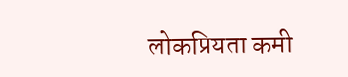लोकप्रियता कमी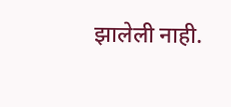झालेली नाही.